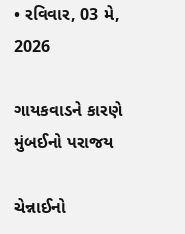• રવિવાર, 03 મે, 2026

ગાયકવાડને કારણે મુંબઈનો પરાજય

ચેન્નાઈનો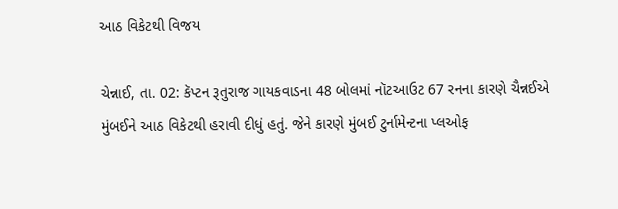આઠ વિકેટથી વિજય

ચેન્નાઈ, તા. 02: કૅપ્ટન રૂતુરાજ ગાયકવાડના 48 બોલમાં નૉટઆઉટ 67 રનના કારણે ચૈન્નઈએ મુંબઈને આઠ વિકેટથી હરાવી દીધું હતું. જેને કારણે મુંબઈ ટુર્નામેન્ટના પ્લઓફ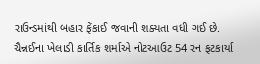રાઉન્ડમાંથી બહાર ફેંકાઈ જવાની શક્યતા વધી ગઈ છે. ચૈન્નઈના ખેલાડી કાર્તિક શર્માએ નોટઆઉટ 54 રન ફટકાર્યા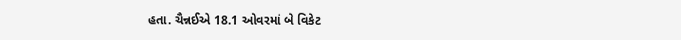હતા. ચૈન્નઈએ 18.1 ઓવરમાં બે વિકેટ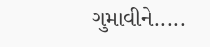ગુમાવીને.....